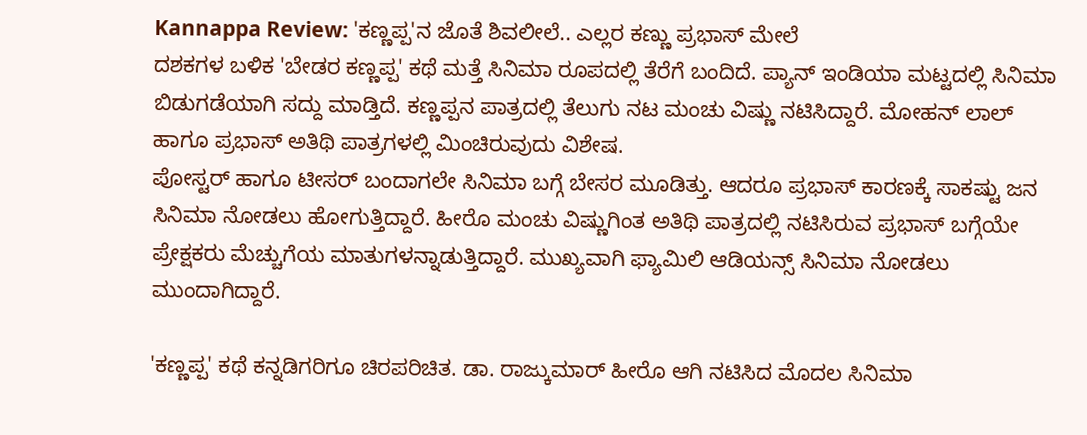Kannappa Review: 'ಕಣ್ಣಪ್ಪ'ನ ಜೊತೆ ಶಿವಲೀಲೆ.. ಎಲ್ಲರ ಕಣ್ಣು ಪ್ರಭಾಸ್ ಮೇಲೆ
ದಶಕಗಳ ಬಳಿಕ 'ಬೇಡರ ಕಣ್ಣಪ್ಪ' ಕಥೆ ಮತ್ತೆ ಸಿನಿಮಾ ರೂಪದಲ್ಲಿ ತೆರೆಗೆ ಬಂದಿದೆ. ಪ್ಯಾನ್ ಇಂಡಿಯಾ ಮಟ್ಟದಲ್ಲಿ ಸಿನಿಮಾ ಬಿಡುಗಡೆಯಾಗಿ ಸದ್ದು ಮಾಡ್ತಿದೆ. ಕಣ್ಣಪ್ಪನ ಪಾತ್ರದಲ್ಲಿ ತೆಲುಗು ನಟ ಮಂಚು ವಿಷ್ಣು ನಟಿಸಿದ್ದಾರೆ. ಮೋಹನ್ ಲಾಲ್ ಹಾಗೂ ಪ್ರಭಾಸ್ ಅತಿಥಿ ಪಾತ್ರಗಳಲ್ಲಿ ಮಿಂಚಿರುವುದು ವಿಶೇಷ.
ಪೋಸ್ಟರ್ ಹಾಗೂ ಟೀಸರ್ ಬಂದಾಗಲೇ ಸಿನಿಮಾ ಬಗ್ಗೆ ಬೇಸರ ಮೂಡಿತ್ತು. ಆದರೂ ಪ್ರಭಾಸ್ ಕಾರಣಕ್ಕೆ ಸಾಕಷ್ಟು ಜನ ಸಿನಿಮಾ ನೋಡಲು ಹೋಗುತ್ತಿದ್ದಾರೆ. ಹೀರೊ ಮಂಚು ವಿಷ್ಣುಗಿಂತ ಅತಿಥಿ ಪಾತ್ರದಲ್ಲಿ ನಟಿಸಿರುವ ಪ್ರಭಾಸ್ ಬಗ್ಗೆಯೇ ಪ್ರೇಕ್ಷಕರು ಮೆಚ್ಚುಗೆಯ ಮಾತುಗಳನ್ನಾಡುತ್ತಿದ್ದಾರೆ. ಮುಖ್ಯವಾಗಿ ಫ್ಯಾಮಿಲಿ ಆಡಿಯನ್ಸ್ ಸಿನಿಮಾ ನೋಡಲು ಮುಂದಾಗಿದ್ದಾರೆ.

'ಕಣ್ಣಪ್ಪ' ಕಥೆ ಕನ್ನಡಿಗರಿಗೂ ಚಿರಪರಿಚಿತ. ಡಾ. ರಾಜ್ಕುಮಾರ್ ಹೀರೊ ಆಗಿ ನಟಿಸಿದ ಮೊದಲ ಸಿನಿಮಾ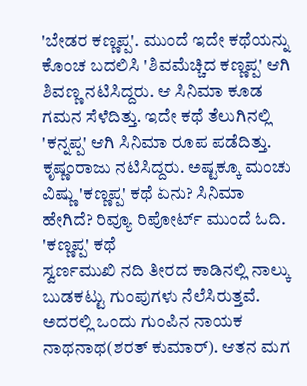'ಬೇಡರ ಕಣ್ಣಪ್ಪ'. ಮುಂದೆ ಇದೇ ಕಥೆಯನ್ನು ಕೊಂಚ ಬದಲಿಸಿ 'ಶಿವಮೆಚ್ಚಿದ ಕಣ್ಣಪ್ಪ' ಆಗಿ ಶಿವಣ್ಣ ನಟಿಸಿದ್ದರು. ಆ ಸಿನಿಮಾ ಕೂಡ ಗಮನ ಸೆಳೆದಿತ್ತು. ಇದೇ ಕಥೆ ತೆಲುಗಿನಲ್ಲಿ 'ಕನ್ನಪ್ಪ' ಆಗಿ ಸಿನಿಮಾ ರೂಪ ಪಡೆದಿತ್ತು. ಕೃಷ್ಣಂರಾಜು ನಟಿಸಿದ್ದರು. ಅಷ್ಟಕ್ಕೂ ಮಂಚು ವಿಷ್ಣು 'ಕಣ್ಣಪ್ಪ' ಕಥೆ ಏನು? ಸಿನಿಮಾ ಹೇಗಿದೆ? ರಿವ್ಯೂ ರಿಪೋರ್ಟ್ ಮುಂದೆ ಓದಿ.
'ಕಣ್ಣಪ್ಪ' ಕಥೆ
ಸ್ವರ್ಣಮುಖಿ ನದಿ ತೀರದ ಕಾಡಿನಲ್ಲಿ ನಾಲ್ಕು ಬುಡಕಟ್ಟು ಗುಂಪುಗಳು ನೆಲೆಸಿರುತ್ತವೆ. ಅದರಲ್ಲಿ ಒಂದು ಗುಂಪಿನ ನಾಯಕ ನಾಥನಾಥ(ಶರತ್ ಕುಮಾರ್). ಆತನ ಮಗ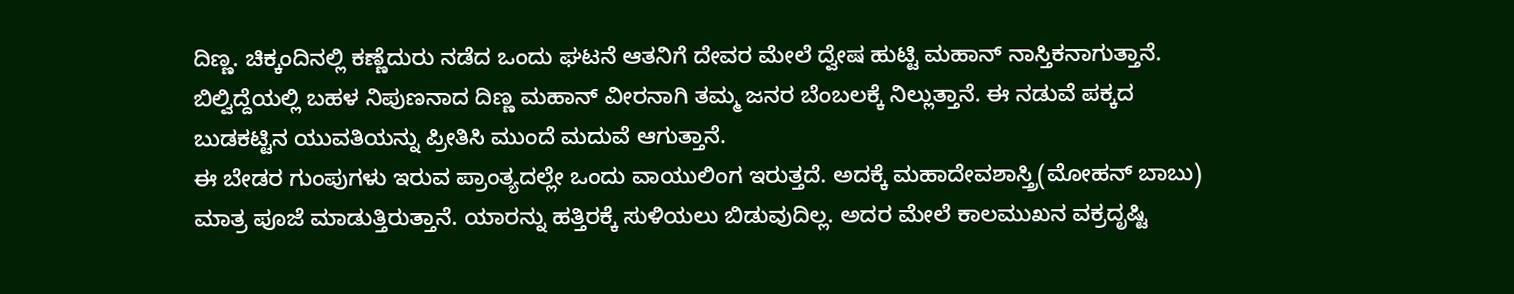ದಿಣ್ಣ. ಚಿಕ್ಕಂದಿನಲ್ಲಿ ಕಣ್ಣೆದುರು ನಡೆದ ಒಂದು ಘಟನೆ ಆತನಿಗೆ ದೇವರ ಮೇಲೆ ದ್ವೇಷ ಹುಟ್ಟಿ ಮಹಾನ್ ನಾಸ್ತಿಕನಾಗುತ್ತಾನೆ. ಬಿಲ್ವಿದ್ದೆಯಲ್ಲಿ ಬಹಳ ನಿಪುಣನಾದ ದಿಣ್ಣ ಮಹಾನ್ ವೀರನಾಗಿ ತಮ್ಮ ಜನರ ಬೆಂಬಲಕ್ಕೆ ನಿಲ್ಲುತ್ತಾನೆ. ಈ ನಡುವೆ ಪಕ್ಕದ ಬುಡಕಟ್ಟಿನ ಯುವತಿಯನ್ನು ಪ್ರೀತಿಸಿ ಮುಂದೆ ಮದುವೆ ಆಗುತ್ತಾನೆ.
ಈ ಬೇಡರ ಗುಂಪುಗಳು ಇರುವ ಪ್ರಾಂತ್ಯದಲ್ಲೇ ಒಂದು ವಾಯುಲಿಂಗ ಇರುತ್ತದೆ. ಅದಕ್ಕೆ ಮಹಾದೇವಶಾಸ್ತ್ರಿ(ಮೋಹನ್ ಬಾಬು) ಮಾತ್ರ ಪೂಜೆ ಮಾಡುತ್ತಿರುತ್ತಾನೆ. ಯಾರನ್ನು ಹತ್ತಿರಕ್ಕೆ ಸುಳಿಯಲು ಬಿಡುವುದಿಲ್ಲ. ಅದರ ಮೇಲೆ ಕಾಲಮುಖನ ವಕ್ರದೃಷ್ಟಿ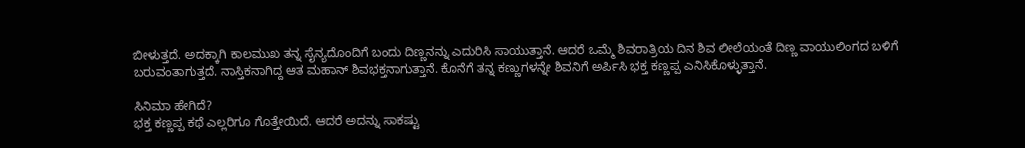ಬೀಳುತ್ತದೆ. ಅದಕ್ಕಾಗಿ ಕಾಲಮುಖ ತನ್ನ ಸೈನ್ಯದೊಂದಿಗೆ ಬಂದು ದಿಣ್ಣನನ್ನು ಎದುರಿಸಿ ಸಾಯುತ್ತಾನೆ. ಆದರೆ ಒಮ್ಮೆ ಶಿವರಾತ್ರಿಯ ದಿನ ಶಿವ ಲೀಲೆಯಂತೆ ದಿಣ್ಣ ವಾಯುಲಿಂಗದ ಬಳಿಗೆ ಬರುವಂತಾಗುತ್ತದೆ. ನಾಸ್ತಿಕನಾಗಿದ್ದ ಆತ ಮಹಾನ್ ಶಿವಭಕ್ತನಾಗುತ್ತಾನೆ. ಕೊನೆಗೆ ತನ್ನ ಕಣ್ಣುಗಳನ್ನೇ ಶಿವನಿಗೆ ಅರ್ಪಿಸಿ ಭಕ್ತ ಕಣ್ಣಪ್ಪ ಎನಿಸಿಕೊಳ್ಳುತ್ತಾನೆ.

ಸಿನಿಮಾ ಹೇಗಿದೆ?
ಭಕ್ತ ಕಣ್ಣಪ್ಪ ಕಥೆ ಎಲ್ಲರಿಗೂ ಗೊತ್ತೇಯಿದೆ. ಆದರೆ ಅದನ್ನು ಸಾಕಷ್ಟು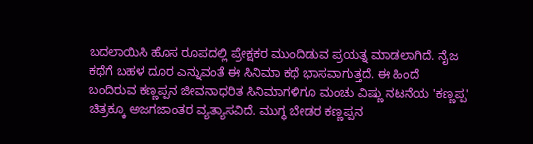ಬದಲಾಯಿಸಿ ಹೊಸ ರೂಪದಲ್ಲಿ ಪ್ರೇಕ್ಷಕರ ಮುಂದಿಡುವ ಪ್ರಯತ್ನ ಮಾಡಲಾಗಿದೆ. ನೈಜ ಕಥೆಗೆ ಬಹಳ ದೂರ ಎನ್ನುವಂತೆ ಈ ಸಿನಿಮಾ ಕಥೆ ಭಾಸವಾಗುತ್ತದೆ. ಈ ಹಿಂದೆ ಬಂದಿರುವ ಕಣ್ಣಪ್ಪನ ಜೀವನಾಧರಿತ ಸಿನಿಮಾಗಳಿಗೂ ಮಂಚು ವಿಷ್ಣು ನಟನೆಯ 'ಕಣ್ಣಪ್ಪ' ಚಿತ್ರಕ್ಕೂ ಅಜಗಜಾಂತರ ವ್ಯತ್ಯಾಸವಿದೆ. ಮುಗ್ಧ ಬೇಡರ ಕಣ್ಣಪ್ಪನ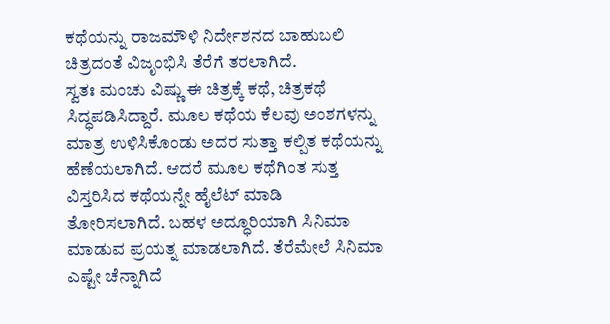ಕಥೆಯನ್ನು ರಾಜಮೌಳಿ ನಿರ್ದೇಶನದ ಬಾಹುಬಲಿ ಚಿತ್ರದಂತೆ ವಿಜೃಂಭಿಸಿ ತೆರೆಗೆ ತರಲಾಗಿದೆ.
ಸ್ವತಃ ಮಂಚು ವಿಷ್ಣು ಈ ಚಿತ್ರಕ್ಕೆ ಕಥೆ, ಚಿತ್ರಕಥೆ ಸಿದ್ಧಪಡಿಸಿದ್ದಾರೆ. ಮೂಲ ಕಥೆಯ ಕೆಲವು ಅಂಶಗಳನ್ನು ಮಾತ್ರ ಉಳಿಸಿಕೊಂಡು ಅದರ ಸುತ್ತಾ ಕಲ್ಪಿತ ಕಥೆಯನ್ನು ಹೆಣೆಯಲಾಗಿದೆ. ಆದರೆ ಮೂಲ ಕಥೆಗಿಂತ ಸುತ್ತ ವಿಸ್ತರಿಸಿದ ಕಥೆಯನ್ನೇ ಹೈಲೆಟ್ ಮಾಡಿ ತೋರಿಸಲಾಗಿದೆ. ಬಹಳ ಅದ್ಧೂರಿಯಾಗಿ ಸಿನಿಮಾ ಮಾಡುವ ಪ್ರಯತ್ನ ಮಾಡಲಾಗಿದೆ. ತೆರೆಮೇಲೆ ಸಿನಿಮಾ ಎಷ್ಟೇ ಚೆನ್ನಾಗಿದೆ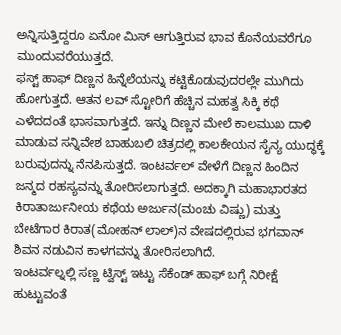ಅನ್ನಿಸುತ್ತಿದ್ದರೂ ಏನೋ ಮಿಸ್ ಆಗುತ್ತಿರುವ ಭಾವ ಕೊನೆಯವರೆಗೂ ಮುಂದುವರೆಯುತ್ತದೆ.
ಫಸ್ಟ್ ಹಾಫ್ ದಿಣ್ಣನ ಹಿನ್ನೆಲೆಯನ್ನು ಕಟ್ಟಿಕೊಡುವುದರಲ್ಲೇ ಮುಗಿದು ಹೋಗುತ್ತದೆ. ಆತನ ಲವ್ ಸ್ಟೋರಿಗೆ ಹೆಚ್ಚಿನ ಮಹತ್ವ ಸಿಕ್ಕಿ ಕಥೆ ಎಳೆದದಂತೆ ಭಾಸವಾಗುತ್ತದೆ. ಇನ್ನು ದಿಣ್ಣನ ಮೇಲೆ ಕಾಲಮುಖ ದಾಳಿ ಮಾಡುವ ಸನ್ನಿವೇಶ ಬಾಹುಬಲಿ ಚಿತ್ರದಲ್ಲಿ ಕಾಲಕೇಯನ ಸೈನ್ಯ ಯುದ್ಧಕ್ಕೆ ಬರುವುದನ್ನು ನೆನಪಿಸುತ್ತದೆ. ಇಂಟರ್ವಲ್ ವೇಳೆಗೆ ದಿಣ್ಣನ ಹಿಂದಿನ ಜನ್ಮದ ರಹಸ್ಯವನ್ನು ತೋರಿಸಲಾಗುತ್ತದೆ. ಅದಕ್ಕಾಗಿ ಮಹಾಭಾರತದ ಕಿರಾತಾರ್ಜುನೀಯ ಕಥೆಯ ಅರ್ಜುನ(ಮಂಚು ವಿಷ್ಣು) ಮತ್ತು ಬೇಟೆಗಾರ ಕಿರಾತ(ಮೋಹನ್ ಲಾಲ್)ನ ವೇಷದಲ್ಲಿರುವ ಭಗವಾನ್ ಶಿವನ ನಡುವಿನ ಕಾಳಗವನ್ನು ತೋರಿಸಲಾಗಿದೆ.
ಇಂಟರ್ವಲ್ನಲ್ಲಿ ಸಣ್ಣ ಟ್ವಿಸ್ಟ್ ಇಟ್ಟು ಸೆಕೆಂಡ್ ಹಾಫ್ ಬಗ್ಗೆ ನಿರೀಕ್ಷೆ ಹುಟ್ಟುವಂತೆ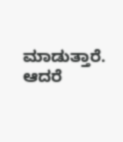ಮಾಡುತ್ತಾರೆ. ಆದರೆ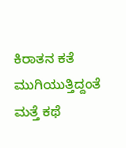ಕಿರಾತನ ಕತೆ ಮುಗಿಯುತ್ತಿದ್ದಂತೆ ಮತ್ತೆ ಕಥೆ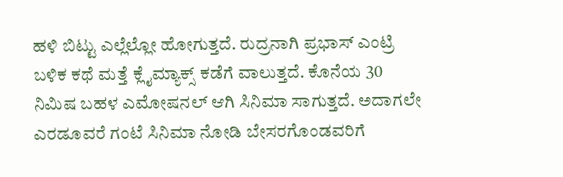ಹಳಿ ಬಿಟ್ಟು ಎಲ್ಲೆಲ್ಲೋ ಹೋಗುತ್ತದೆ. ರುದ್ರನಾಗಿ ಪ್ರಭಾಸ್ ಎಂಟ್ರಿ ಬಳಿಕ ಕಥೆ ಮತ್ತೆ ಕ್ಲೈಮ್ಯಾಕ್ಸ್ ಕಡೆಗೆ ವಾಲುತ್ತದೆ. ಕೊನೆಯ 30 ನಿಮಿಷ ಬಹಳ ಎಮೋಷನಲ್ ಆಗಿ ಸಿನಿಮಾ ಸಾಗುತ್ತದೆ. ಅದಾಗಲೇ ಎರಡೂವರೆ ಗಂಟೆ ಸಿನಿಮಾ ನೋಡಿ ಬೇಸರಗೊಂಡವರಿಗೆ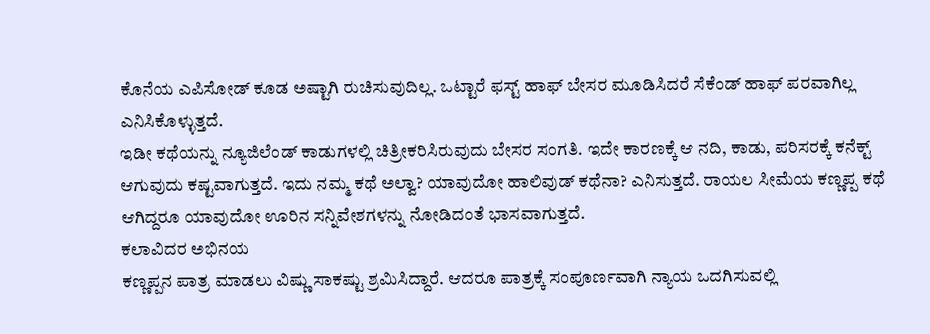ಕೊನೆಯ ಎಪಿಸೋಡ್ ಕೂಡ ಅಷ್ಟಾಗಿ ರುಚಿಸುವುದಿಲ್ಲ. ಒಟ್ಟಾರೆ ಫಸ್ಟ್ ಹಾಫ್ ಬೇಸರ ಮೂಡಿಸಿದರೆ ಸೆಕೆಂಡ್ ಹಾಫ್ ಪರವಾಗಿಲ್ಲ ಎನಿಸಿಕೊಳ್ಳುತ್ತದೆ.
ಇಡೀ ಕಥೆಯನ್ನು ನ್ಯೂಜಿಲೆಂಡ್ ಕಾಡುಗಳಲ್ಲಿ ಚಿತ್ರೀಕರಿಸಿರುವುದು ಬೇಸರ ಸಂಗತಿ. ಇದೇ ಕಾರಣಕ್ಕೆ ಆ ನದಿ, ಕಾಡು, ಪರಿಸರಕ್ಕೆ ಕನೆಕ್ಟ್ ಆಗುವುದು ಕಷ್ಟವಾಗುತ್ತದೆ. ಇದು ನಮ್ಮ ಕಥೆ ಅಲ್ವಾ? ಯಾವುದೋ ಹಾಲಿವುಡ್ ಕಥೆನಾ? ಎನಿಸುತ್ತದೆ. ರಾಯಲ ಸೀಮೆಯ ಕಣ್ಣಪ್ಪ ಕಥೆ ಆಗಿದ್ದರೂ ಯಾವುದೋ ಊರಿನ ಸನ್ನಿವೇಶಗಳನ್ನು ನೋಡಿದಂತೆ ಭಾಸವಾಗುತ್ತದೆ.
ಕಲಾವಿದರ ಅಭಿನಯ
ಕಣ್ಣಪ್ಪನ ಪಾತ್ರ ಮಾಡಲು ವಿಷ್ಣು ಸಾಕಷ್ಟು ಶ್ರಮಿಸಿದ್ದಾರೆ. ಆದರೂ ಪಾತ್ರಕ್ಕೆ ಸಂಪೂರ್ಣವಾಗಿ ನ್ಯಾಯ ಒದಗಿಸುವಲ್ಲಿ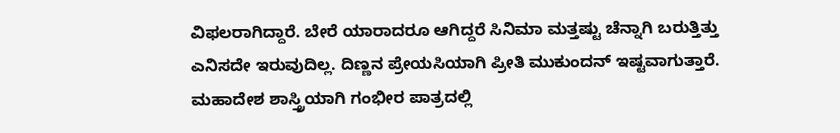ವಿಫಲರಾಗಿದ್ದಾರೆ. ಬೇರೆ ಯಾರಾದರೂ ಆಗಿದ್ದರೆ ಸಿನಿಮಾ ಮತ್ತಷ್ಟು ಚೆನ್ನಾಗಿ ಬರುತ್ತಿತ್ತು ಎನಿಸದೇ ಇರುವುದಿಲ್ಲ. ದಿಣ್ಣನ ಪ್ರೇಯಸಿಯಾಗಿ ಪ್ರೀತಿ ಮುಕುಂದನ್ ಇಷ್ಟವಾಗುತ್ತಾರೆ. ಮಹಾದೇಶ ಶಾಸ್ತ್ರಿಯಾಗಿ ಗಂಭೀರ ಪಾತ್ರದಲ್ಲಿ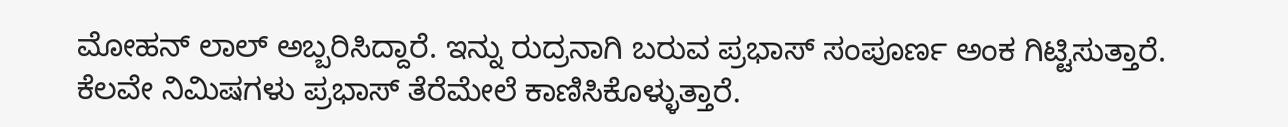ಮೋಹನ್ ಲಾಲ್ ಅಬ್ಬರಿಸಿದ್ದಾರೆ. ಇನ್ನು ರುದ್ರನಾಗಿ ಬರುವ ಪ್ರಭಾಸ್ ಸಂಪೂರ್ಣ ಅಂಕ ಗಿಟ್ಟಿಸುತ್ತಾರೆ.
ಕೆಲವೇ ನಿಮಿಷಗಳು ಪ್ರಭಾಸ್ ತೆರೆಮೇಲೆ ಕಾಣಿಸಿಕೊಳ್ಳುತ್ತಾರೆ.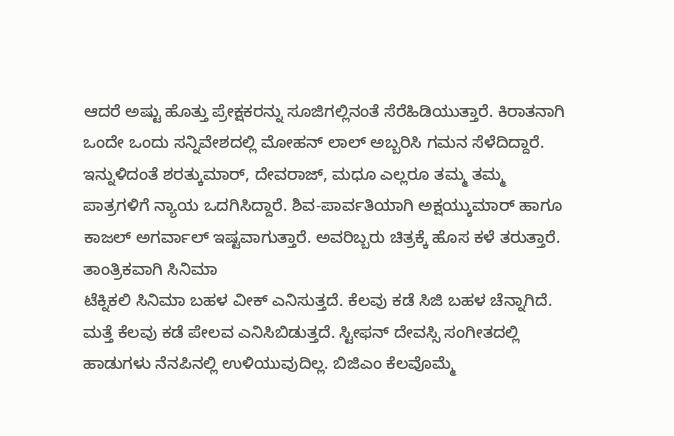ಆದರೆ ಅಷ್ಟು ಹೊತ್ತು ಪ್ರೇಕ್ಷಕರನ್ನು ಸೂಜಿಗಲ್ಲಿನಂತೆ ಸೆರೆಹಿಡಿಯುತ್ತಾರೆ. ಕಿರಾತನಾಗಿ ಒಂದೇ ಒಂದು ಸನ್ನಿವೇಶದಲ್ಲಿ ಮೋಹನ್ ಲಾಲ್ ಅಬ್ಬರಿಸಿ ಗಮನ ಸೆಳೆದಿದ್ದಾರೆ. ಇನ್ನುಳಿದಂತೆ ಶರತ್ಕುಮಾರ್, ದೇವರಾಜ್, ಮಧೂ ಎಲ್ಲರೂ ತಮ್ಮ ತಮ್ಮ ಪಾತ್ರಗಳಿಗೆ ನ್ಯಾಯ ಒದಗಿಸಿದ್ದಾರೆ. ಶಿವ-ಪಾರ್ವತಿಯಾಗಿ ಅಕ್ಷಯ್ಕುಮಾರ್ ಹಾಗೂ ಕಾಜಲ್ ಅಗರ್ವಾಲ್ ಇಷ್ಟವಾಗುತ್ತಾರೆ. ಅವರಿಬ್ಬರು ಚಿತ್ರಕ್ಕೆ ಹೊಸ ಕಳೆ ತರುತ್ತಾರೆ.
ತಾಂತ್ರಿಕವಾಗಿ ಸಿನಿಮಾ
ಟೆಕ್ನಿಕಲಿ ಸಿನಿಮಾ ಬಹಳ ವೀಕ್ ಎನಿಸುತ್ತದೆ. ಕೆಲವು ಕಡೆ ಸಿಜಿ ಬಹಳ ಚೆನ್ನಾಗಿದೆ. ಮತ್ತೆ ಕೆಲವು ಕಡೆ ಪೇಲವ ಎನಿಸಿಬಿಡುತ್ತದೆ. ಸ್ಟೀಫನ್ ದೇವಸ್ಸಿ ಸಂಗೀತದಲ್ಲಿ ಹಾಡುಗಳು ನೆನಪಿನಲ್ಲಿ ಉಳಿಯುವುದಿಲ್ಲ. ಬಿಜಿಎಂ ಕೆಲವೊಮ್ಮೆ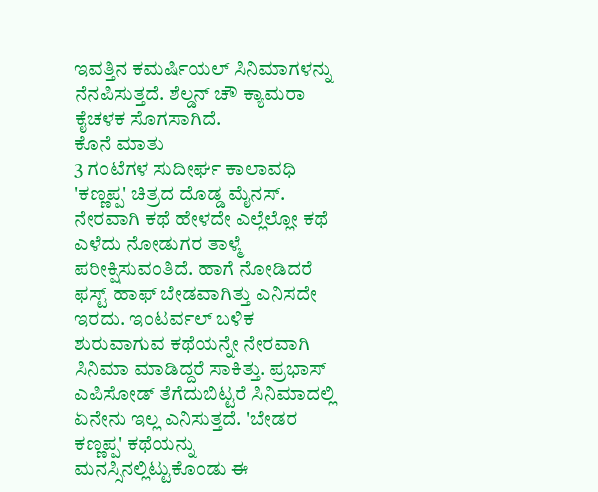ಇವತ್ತಿನ ಕಮರ್ಷಿಯಲ್ ಸಿನಿಮಾಗಳನ್ನು ನೆನಪಿಸುತ್ತದೆ. ಶೆಲ್ಡನ್ ಚೌ ಕ್ಯಾಮರಾ ಕೈಚಳಕ ಸೊಗಸಾಗಿದೆ.
ಕೊನೆ ಮಾತು
3 ಗಂಟೆಗಳ ಸುದೀರ್ಘ ಕಾಲಾವಧಿ 'ಕಣ್ಣಪ್ಪ' ಚಿತ್ರದ ದೊಡ್ಡ ಮೈನಸ್. ನೇರವಾಗಿ ಕಥೆ ಹೇಳದೇ ಎಲ್ಲೆಲ್ಲೋ ಕಥೆ ಎಳೆದು ನೋಡುಗರ ತಾಳ್ಮೆ ಪರೀಕ್ಷಿಸುವಂತಿದೆ. ಹಾಗೆ ನೋಡಿದರೆ ಫಸ್ಟ್ ಹಾಫ್ ಬೇಡವಾಗಿತ್ತು ಎನಿಸದೇ ಇರದು. ಇಂಟರ್ವಲ್ ಬಳಿಕ ಶುರುವಾಗುವ ಕಥೆಯನ್ನೇ ನೇರವಾಗಿ ಸಿನಿಮಾ ಮಾಡಿದ್ದರೆ ಸಾಕಿತ್ತು. ಪ್ರಭಾಸ್ ಎಪಿಸೋಡ್ ತೆಗೆದುಬಿಟ್ಟರೆ ಸಿನಿಮಾದಲ್ಲಿ ಏನೇನು ಇಲ್ಲ ಎನಿಸುತ್ತದೆ. 'ಬೇಡರ ಕಣ್ಣಪ್ಪ' ಕಥೆಯನ್ನು ಮನಸ್ಸಿನಲ್ಲಿಟ್ಟುಕೊಂಡು ಈ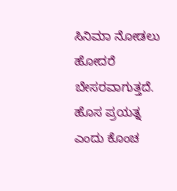ಸಿನಿಮಾ ನೋಡಲು ಹೋದರೆ ಬೇಸರವಾಗುತ್ತದೆ. ಹೊಸ ಪ್ರಯತ್ನ ಎಂದು ಕೊಂಚ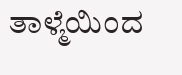ತಾಳ್ಮೆಯಿಂದ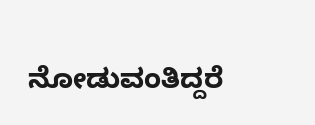ನೋಡುವಂತಿದ್ದರೆ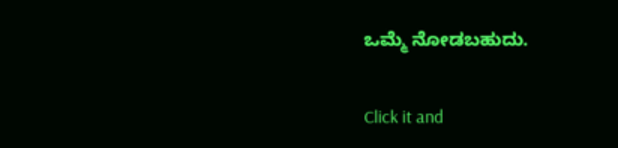ಒಮ್ಮೆ ನೋಡಬಹುದು.


Click it and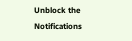Unblock the Notifications